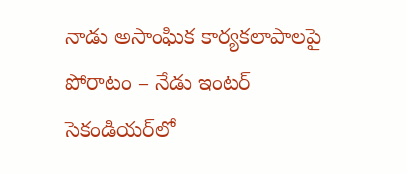నాడు అసాంఘిక కార్య‌క‌లాపాల‌పై పోరాటం – నేడు ఇంట‌ర్ సెకండియ‌ర్‌లో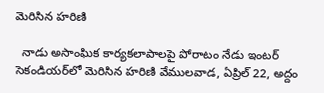మెరిసిన హ‌రిణి

  నాడు అసాంఘిక కార్య‌క‌లాపాల‌పై పోరాటం నేడు ఇంట‌ర్ సెకండియ‌ర్‌లో మెరిసిన హ‌రిణి వేముల‌వాడ‌, ఏప్రిల్ 22, అద్దం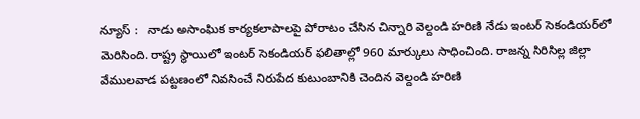న్యూస్ :   నాడు అసాంఘిక కార్య‌క‌లాపాల‌పై పోరాటం చేసిన చిన్నారి వెల్దండి హరిణి నేడు ఇంట‌ర్ సెకండియ‌ర్‌లో మెరిసింది. రాష్ట్ర స్థాయిలో ఇంట‌ర్ సెకండియ‌ర్ ఫ‌లితాల్లో 960 మార్కులు సాధించింది. రాజన్న సిరిసిల్ల జిల్లా వేములవాడ పట్టణంలో నివసించే నిరుపేద కుటుంబానికి చెందిన వెల్దండి హరిణి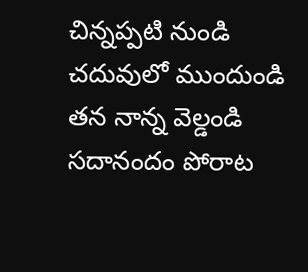చిన్నప్పటి నుండి చదువులో ముందుండి తన నాన్న వెల్డండి స‌దానందం పోరాట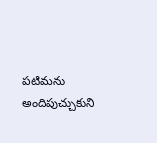పటిమను అందిపుచ్చుకుని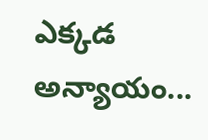ఎక్కడ అన్యాయం...